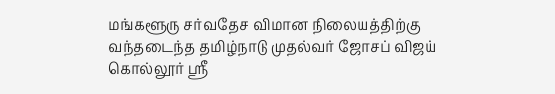மங்களூரு சர்வதேச விமான நிலையத்திற்கு வந்தடைந்த தமிழ்நாடு முதல்வர் ஜோசப் விஜய் கொல்லூர் ஸ்ரீ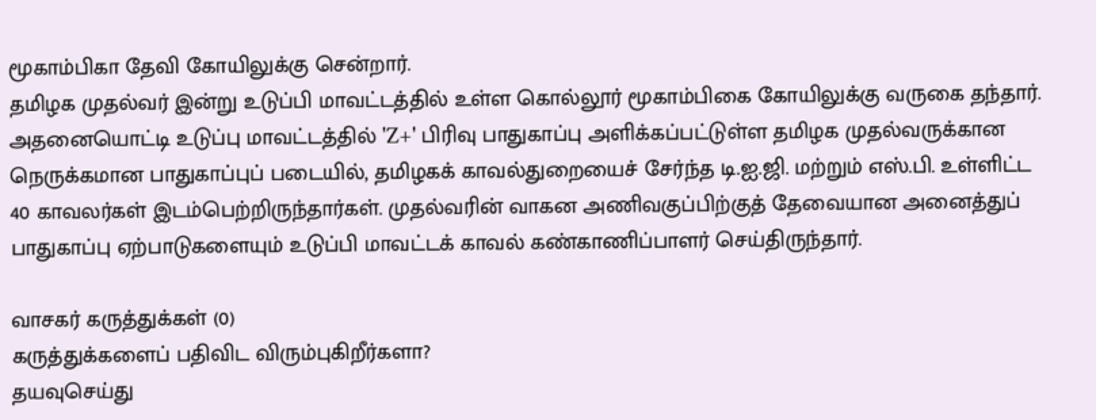மூகாம்பிகா தேவி கோயிலுக்கு சென்றார்.
தமிழக முதல்வர் இன்று உடுப்பி மாவட்டத்தில் உள்ள கொல்லூர் மூகாம்பிகை கோயிலுக்கு வருகை தந்தார். அதனையொட்டி உடுப்பு மாவட்டத்தில் 'Z+' பிரிவு பாதுகாப்பு அளிக்கப்பட்டுள்ள தமிழக முதல்வருக்கான நெருக்கமான பாதுகாப்புப் படையில், தமிழகக் காவல்துறையைச் சேர்ந்த டி.ஐ.ஜி. மற்றும் எஸ்.பி. உள்ளிட்ட 40 காவலர்கள் இடம்பெற்றிருந்தார்கள். முதல்வரின் வாகன அணிவகுப்பிற்குத் தேவையான அனைத்துப் பாதுகாப்பு ஏற்பாடுகளையும் உடுப்பி மாவட்டக் காவல் கண்காணிப்பாளர் செய்திருந்தார்.

வாசகர் கருத்துக்கள் (0)
கருத்துக்களைப் பதிவிட விரும்புகிறீர்களா?
தயவுசெய்து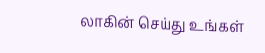லாகின் செய்து உங்கள்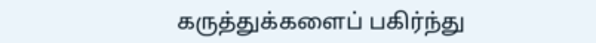கருத்துக்களைப் பகிர்ந்து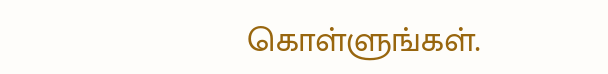கொள்ளுங்கள்.